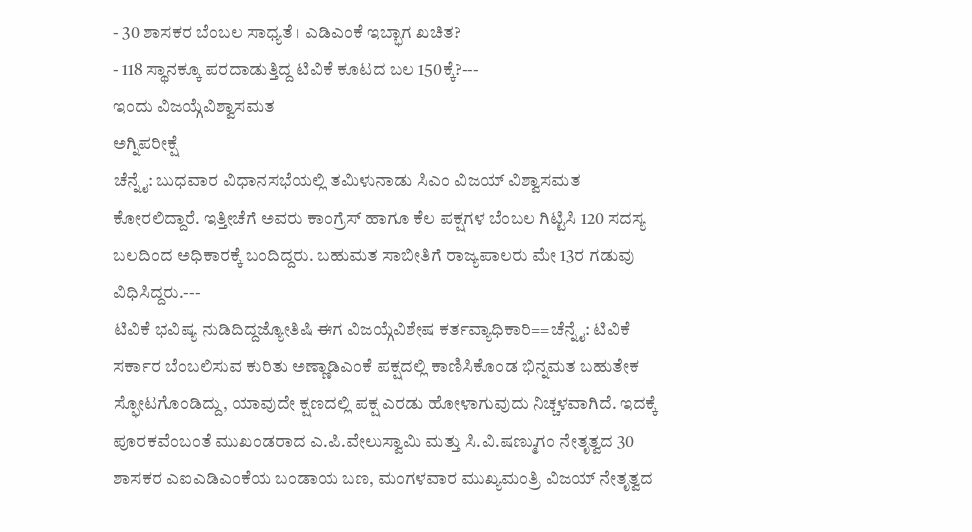- 30 ಶಾಸಕರ ಬೆಂಬಲ ಸಾಧ್ಯತೆ । ಎಡಿಎಂಕೆ ಇಬ್ಭಾಗ ಖಚಿತ?
- 118 ಸ್ಥಾನಕ್ಕೂ ಪರದಾಡುತ್ತಿದ್ದ ಟಿವಿಕೆ ಕೂಟದ ಬಲ 150ಕ್ಕೆ?---
ಇಂದು ವಿಜಯ್ಗೆವಿಶ್ವಾಸಮತ
ಅಗ್ನಿಪರೀಕ್ಷೆ
ಚೆನ್ನೈ: ಬುಧವಾರ ವಿಧಾನಸಭೆಯಲ್ಲಿ ತಮಿಳುನಾಡು ಸಿಎಂ ವಿಜಯ್ ವಿಶ್ವಾಸಮತ ಕೋರಲಿದ್ದಾರೆ. ಇತ್ತೀಚೆಗೆ ಅವರು ಕಾಂಗ್ರೆಸ್ ಹಾಗೂ ಕೆಲ ಪಕ್ಷಗಳ ಬೆಂಬಲ ಗಿಟ್ಟಿಸಿ 120 ಸದಸ್ಯ ಬಲದಿಂದ ಅಧಿಕಾರಕ್ಕೆ ಬಂದಿದ್ದರು. ಬಹುಮತ ಸಾಬೀತಿಗೆ ರಾಜ್ಯಪಾಲರು ಮೇ 13ರ ಗಡುವು ವಿಧಿಸಿದ್ದರು.---
ಟಿವಿಕೆ ಭವಿಷ್ಯ ನುಡಿದಿದ್ದಜ್ಯೋತಿಷಿ ಈಗ ವಿಜಯ್ಗೆವಿಶೇಷ ಕರ್ತವ್ಯಾಧಿಕಾರಿ==ಚೆನ್ನೈ: ಟಿವಿಕೆ ಸರ್ಕಾರ ಬೆಂಬಲಿಸುವ ಕುರಿತು ಅಣ್ಣಾಡಿಎಂಕೆ ಪಕ್ಷದಲ್ಲಿ ಕಾಣಿಸಿಕೊಂಡ ಭಿನ್ನಮತ ಬಹುತೇಕ ಸ್ಫೋಟಗೊಂಡಿದ್ದು, ಯಾವುದೇ ಕ್ಷಣದಲ್ಲಿ ಪಕ್ಷ ಎರಡು ಹೋಳಾಗುವುದು ನಿಚ್ಚಳವಾಗಿದೆ. ಇದಕ್ಕೆ ಪೂರಕವೆಂಬಂತೆ ಮುಖಂಡರಾದ ಎ.ಪಿ.ವೇಲುಸ್ವಾಮಿ ಮತ್ತು ಸಿ.ವಿ.ಷಣ್ಮುಗಂ ನೇತೃತ್ವದ 30 ಶಾಸಕರ ಎಐಎಡಿಎಂಕೆಯ ಬಂಡಾಯ ಬಣ, ಮಂಗಳವಾರ ಮುಖ್ಯಮಂತ್ರಿ ವಿಜಯ್ ನೇತೃತ್ವದ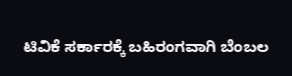ಟಿವಿಕೆ ಸರ್ಕಾರಕ್ಕೆ ಬಹಿರಂಗವಾಗಿ ಬೆಂಬಲ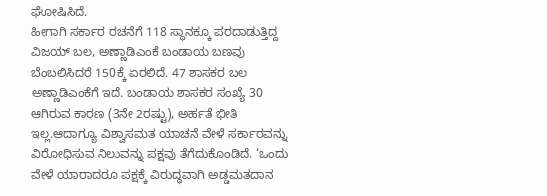ಘೋಷಿಸಿದೆ.
ಹೀಗಾಗಿ ಸರ್ಕಾರ ರಚನೆಗೆ 118 ಸ್ಥಾನಕ್ಕೂ ಪರದಾಡುತ್ತಿದ್ದ ವಿಜಯ್ ಬಲ, ಅಣ್ಣಾಡಿಎಂಕೆ ಬಂಡಾಯ ಬಣವು ಬೆಂಬಲಿಸಿದರೆ 150ಕ್ಕೆ ಏರಲಿದೆ. 47 ಶಾಸಕರ ಬಲ ಅಣ್ಣಾಡಿಎಂಕೆಗೆ ಇದೆ. ಬಂಡಾಯ ಶಾಸಕರ ಸಂಖ್ಯೆ 30 ಆಗಿರುವ ಕಾರಣ (3ನೇ 2ರಷ್ಟು), ಅರ್ಹತೆ ಭೀತಿ ಇಲ್ಲ.ಆದಾಗ್ಯೂ ವಿಶ್ವಾಸಮತ ಯಾಚನೆ ವೇಳೆ ಸರ್ಕಾರವನ್ನು ವಿರೋಧಿಸುವ ನಿಲುವನ್ನು ಪಕ್ಷವು ತೆಗೆದುಕೊಂಡಿದೆ. ‘ಒಂದು ವೇಳೆ ಯಾರಾದರೂ ಪಕ್ಷಕ್ಕೆ ವಿರುದ್ಧವಾಗಿ ಅಡ್ಡಮತದಾನ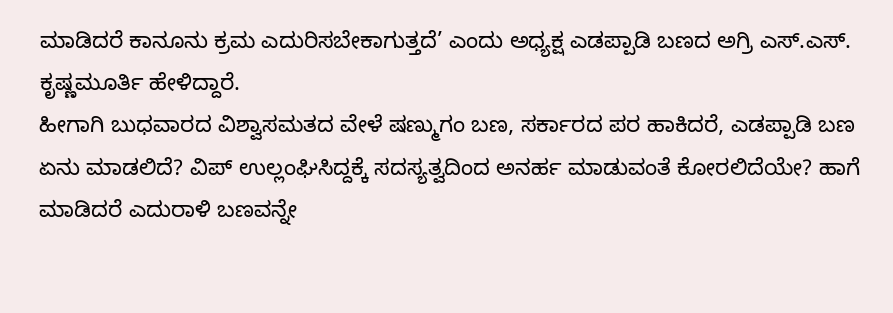ಮಾಡಿದರೆ ಕಾನೂನು ಕ್ರಮ ಎದುರಿಸಬೇಕಾಗುತ್ತದೆ’ ಎಂದು ಅಧ್ಯಕ್ಷ ಎಡಪ್ಪಾಡಿ ಬಣದ ಅಗ್ರಿ ಎಸ್.ಎಸ್. ಕೃಷ್ಣಮೂರ್ತಿ ಹೇಳಿದ್ದಾರೆ.
ಹೀಗಾಗಿ ಬುಧವಾರದ ವಿಶ್ವಾಸಮತದ ವೇಳೆ ಷಣ್ಮುಗಂ ಬಣ, ಸರ್ಕಾರದ ಪರ ಹಾಕಿದರೆ, ಎಡಪ್ಪಾಡಿ ಬಣ ಏನು ಮಾಡಲಿದೆ? ವಿಪ್ ಉಲ್ಲಂಘಿಸಿದ್ದಕ್ಕೆ ಸದಸ್ಯತ್ವದಿಂದ ಅನರ್ಹ ಮಾಡುವಂತೆ ಕೋರಲಿದೆಯೇ? ಹಾಗೆ ಮಾಡಿದರೆ ಎದುರಾಳಿ ಬಣವನ್ನೇ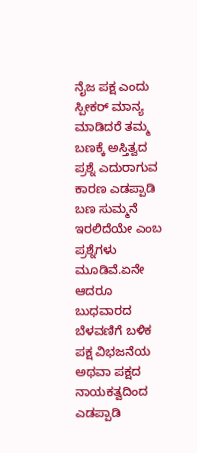ನೈಜ ಪಕ್ಷ ಎಂದು ಸ್ಪೀಕರ್ ಮಾನ್ಯ ಮಾಡಿದರೆ ತಮ್ಮ ಬಣಕ್ಕೆ ಅಸ್ತಿತ್ವದ ಪ್ರಶ್ನೆ ಎದುರಾಗುವ ಕಾರಣ ಎಡಪ್ಪಾಡಿ ಬಣ ಸುಮ್ಮನೆ ಇರಲಿದೆಯೇ ಎಂಬ ಪ್ರಶ್ನೆಗಳು ಮೂಡಿವೆ.ಏನೇ ಆದರೂ ಬುಧವಾರದ ಬೆಳವಣಿಗೆ ಬಳಿಕ ಪಕ್ಷ ವಿಭಜನೆಯ ಅಥವಾ ಪಕ್ಷದ ನಾಯಕತ್ವದಿಂದ ಎಡಪ್ಪಾಡಿ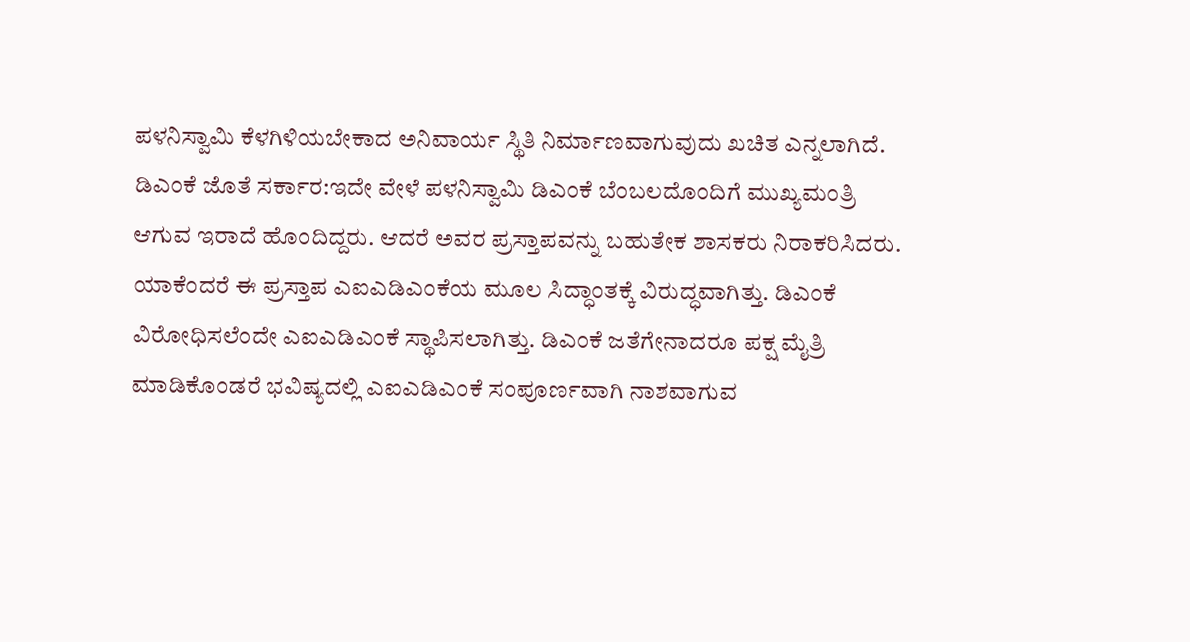ಪಳನಿಸ್ವಾಮಿ ಕೆಳಗಿಳಿಯಬೇಕಾದ ಅನಿವಾರ್ಯ ಸ್ಥಿತಿ ನಿರ್ಮಾಣವಾಗುವುದು ಖಚಿತ ಎನ್ನಲಾಗಿದೆ.
ಡಿಎಂಕೆ ಜೊತೆ ಸರ್ಕಾರ:ಇದೇ ವೇಳೆ ಪಳನಿಸ್ವಾಮಿ ಡಿಎಂಕೆ ಬೆಂಬಲದೊಂದಿಗೆ ಮುಖ್ಯಮಂತ್ರಿ ಆಗುವ ಇರಾದೆ ಹೊಂದಿದ್ದರು. ಆದರೆ ಅವರ ಪ್ರಸ್ತಾಪವನ್ನು ಬಹುತೇಕ ಶಾಸಕರು ನಿರಾಕರಿಸಿದರು. ಯಾಕೆಂದರೆ ಈ ಪ್ರಸ್ತಾಪ ಎಐಎಡಿಎಂಕೆಯ ಮೂಲ ಸಿದ್ಧಾಂತಕ್ಕೆ ವಿರುದ್ಧವಾಗಿತ್ತು. ಡಿಎಂಕೆ ವಿರೋಧಿಸಲೆಂದೇ ಎಐಎಡಿಎಂಕೆ ಸ್ಥಾಪಿಸಲಾಗಿತ್ತು. ಡಿಎಂಕೆ ಜತೆಗೇನಾದರೂ ಪಕ್ಷ ಮೈತ್ರಿ ಮಾಡಿಕೊಂಡರೆ ಭವಿಷ್ಯದಲ್ಲಿ ಎಐಎಡಿಎಂಕೆ ಸಂಪೂರ್ಣವಾಗಿ ನಾಶವಾಗುವ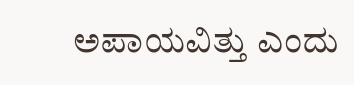ಅಪಾಯವಿತ್ತು ಎಂದು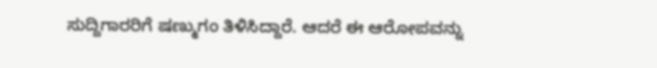ಸುದ್ದಿಗಾರರಿಗೆ ಷಣ್ಮುಗಂ ತಿಳಿಸಿದ್ದಾರೆ. ಆದರೆ ಈ ಆರೋಪವನ್ನು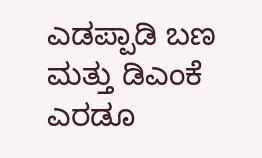ಎಡಪ್ಪಾಡಿ ಬಣ ಮತ್ತು ಡಿಎಂಕೆ ಎರಡೂ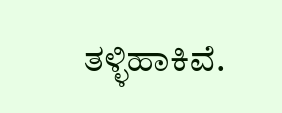ತಳ್ಳಿಹಾಕಿವೆ.